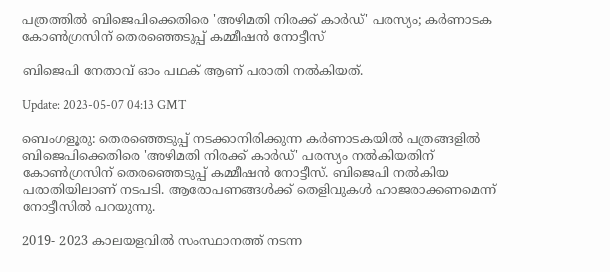പത്രത്തിൽ ബിജെപിക്കെതിരെ 'അഴിമതി നിരക്ക് കാർഡ്' പരസ്യം; കർണാടക കോൺഗ്രസിന് തെരഞ്ഞെടുപ്പ് കമ്മീഷൻ നോട്ടീസ്

ബിജെപി നേതാവ് ഓം പഥക് ആണ് പരാതി നൽകിയത്.

Update: 2023-05-07 04:13 GMT

ബെംഗളൂരു: തെരഞ്ഞെടുപ്പ് നടക്കാനിരിക്കുന്ന കർണാടകയിൽ പത്രങ്ങളിൽ‍ ബിജെപിക്കെതിരെ 'അഴിമതി നിരക്ക് കാർഡ്' പരസ്യം നൽകിയതിന് കോൺഗ്രസിന് തെരഞ്ഞെടുപ്പ് കമ്മീഷൻ നോട്ടീസ്. ബിജെപി നൽകിയ പരാതിയിലാണ് നടപടി. ആരോപണങ്ങൾക്ക് തെളിവുകൾ‍ ഹാജരാക്കണമെന്ന് നോട്ടീസിൽ പറയുന്നു.

2019- 2023 കാലയളവിൽ സംസ്ഥാനത്ത് നടന്ന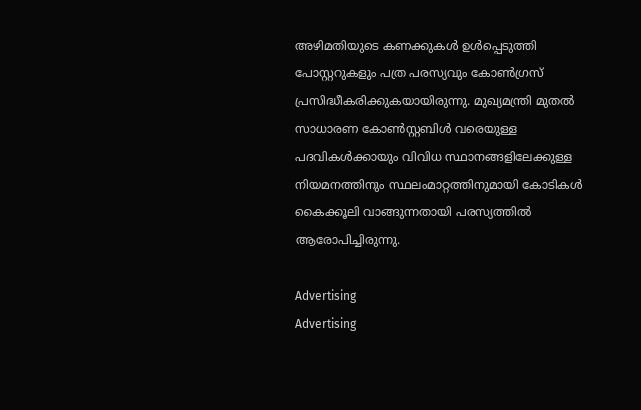അഴിമതിയുടെ കണക്കുകൾ ഉൾപ്പെടുത്തി പോസ്റ്ററുകളും പത്ര പരസ്യവും കോൺഗ്രസ് പ്രസിദ്ധീകരിക്കുകയായിരുന്നു. മുഖ്യമന്ത്രി മുതൽ സാധാരണ കോൺസ്റ്റബിൾ വരെയുള്ള പദവികൾ‍ക്കായും വിവിധ സ്ഥാനങ്ങളിലേക്കുള്ള നിയമനത്തിനും സ്ഥലംമാറ്റത്തിനുമായി കോടികൾ കൈക്കൂലി വാങ്ങുന്നതായി പരസ്യത്തിൽ ആരോപിച്ചിരുന്നു.

Advertising
Advertising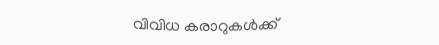വിവിധ കരാറുകൾ‍ക്ക്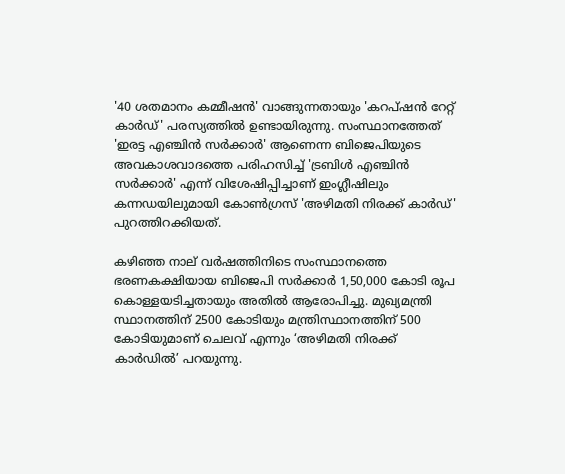'40 ശതമാനം കമ്മീഷൻ' വാങ്ങുന്നതായും 'കറപ്ഷൻ റേറ്റ് കാർഡ്' പരസ്യത്തിൽ ഉണ്ടായിരുന്നു. സംസ്ഥാനത്തേത് 'ഇരട്ട എഞ്ചിൻ സർക്കാർ' ആണെന്ന ബിജെപിയുടെ അവകാശവാദത്തെ പരിഹസിച്ച് 'ട്രബിൾ എഞ്ചിൻ സർക്കാർ‍' എന്ന് വിശേഷിപ്പിച്ചാണ് ഇംഗ്ലീഷിലും കന്നഡയിലുമായി കോൺഗ്രസ് 'അഴിമതി നിരക്ക് കാർഡ്' പുറത്തിറക്കിയത്.

കഴിഞ്ഞ നാല് വർഷത്തിനിടെ സംസ്ഥാനത്തെ ഭരണകക്ഷിയായ ബിജെപി സർക്കാർ 1,50,000 കോടി രൂപ കൊള്ളയടിച്ചതായും അതിൽ ആരോപിച്ചു. മുഖ്യമന്ത്രി സ്ഥാനത്തിന് 2500 കോടിയും മന്ത്രിസ്ഥാനത്തിന് 500 കോടിയുമാണ് ചെലവ് എന്നും ‘അഴിമതി നിരക്ക് കാർഡിൽ’ പറയുന്നു.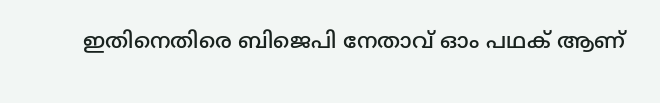ഇതിനെതിരെ ബിജെപി നേതാവ് ഓം പഥക് ആണ്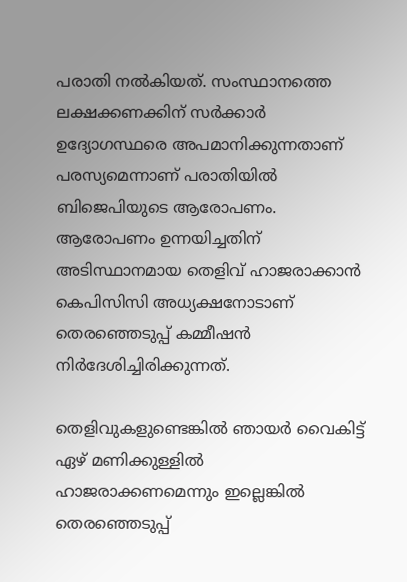പരാതി നൽകിയത്. സംസ്ഥാനത്തെ ലക്ഷക്കണക്കിന് സർക്കാർ ഉദ്യോഗസ്ഥരെ അപമാനിക്കുന്നതാണ് പരസ്യമെന്നാണ് പരാതിയിൽ ബിജെപിയുടെ ആരോപണം. ആരോപണം ഉന്നയിച്ചതിന് അടിസ്ഥാനമായ തെളിവ് ഹാജരാക്കാൻ കെപിസിസി അധ്യക്ഷനോടാണ് തെരഞ്ഞെടുപ്പ് കമ്മീഷൻ നി‍ർദേശിച്ചിരിക്കുന്നത്.

തെളിവുകളുണ്ടെങ്കിൽ ഞായർ‍ വൈകിട്ട് ഏഴ് മണിക്കുള്ളിൽ ഹാജരാക്കണമെന്നും ഇല്ലെങ്കിൽ‌ തെരഞ്ഞെടുപ്പ്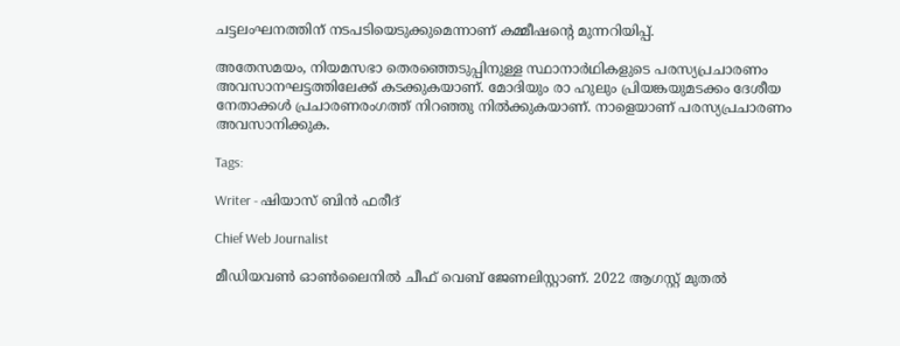ചട്ടലംഘനത്തിന് നടപടിയെടുക്കുമെന്നാണ് കമ്മീഷന്‍റെ മുന്നറിയിപ്പ്.

അതേസമയം, നിയമസഭാ തെരഞ്ഞെടുപ്പിനുള്ള സ്ഥാനാർഥികളുടെ പരസ്യപ്രചാരണം അവസാനഘട്ടത്തിലേക്ക് കടക്കുകയാണ്. മോദിയും രാ ഹുലും പ്രിയങ്കയുമടക്കം ദേശീയ നേതാക്കൾ പ്രചാരണരംഗത്ത് നിറഞ്ഞു നിൽക്കുകയാണ്. നാളെയാണ് പരസ്യപ്രചാരണം അവസാനിക്കുക.

Tags:

Writer - ഷിയാസ് ബിന്‍ ഫരീദ്

Chief Web Journalist

മീഡിയവണ്‍ ഓണ്‍ലൈനില്‍ ചീഫ് വെബ് ജേണലിസ്റ്റാണ്. 2022 ആഗസ്റ്റ് മുതല്‍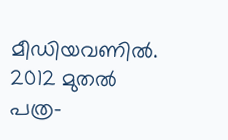മീഡിയവണില്‍. 2012 മുതല്‍ പത്ര-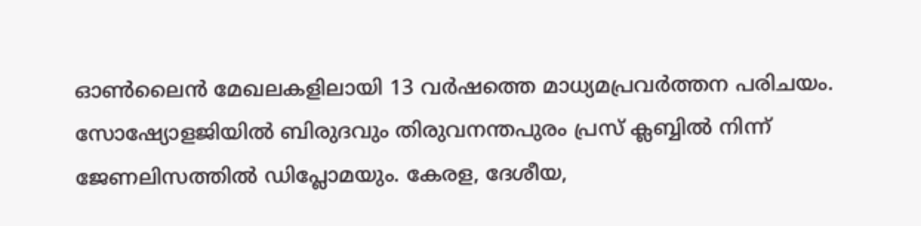ഓണ്‍ലൈന്‍ മേഖലകളിലായി 13 വര്‍ഷത്തെ മാധ്യമപ്രവര്‍ത്തന പരിചയം. സോഷ്യോളജിയില്‍ ബിരുദവും തിരുവനന്തപുരം പ്രസ് ക്ലബ്ബില്‍ നിന്ന് ജേണലിസത്തില്‍ ഡിപ്ലോമയും. കേരള, ദേശീയ,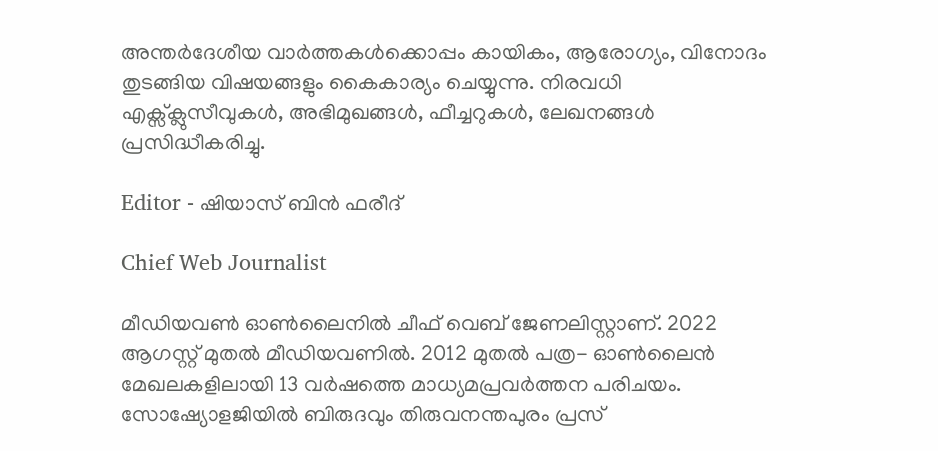അന്തര്‍ദേശീയ വാര്‍ത്തകള്‍ക്കൊപ്പം കായികം, ആരോഗ്യം, വിനോദം തുടങ്ങിയ വിഷയങ്ങളും കൈകാര്യം ചെയ്യുന്നു. നിരവധി എക്സ്ക്ലുസീവുകള്‍, അഭിമുഖങ്ങള്‍, ഫീച്ചറുകള്‍, ലേഖനങ്ങള്‍ പ്രസിദ്ധീകരിച്ചു.

Editor - ഷിയാസ് ബിന്‍ ഫരീദ്

Chief Web Journalist

മീഡിയവണ്‍ ഓണ്‍ലൈനില്‍ ചീഫ് വെബ് ജേണലിസ്റ്റാണ്. 2022 ആഗസ്റ്റ് മുതല്‍ മീഡിയവണില്‍. 2012 മുതല്‍ പത്ര- ഓണ്‍ലൈന്‍ മേഖലകളിലായി 13 വര്‍ഷത്തെ മാധ്യമപ്രവര്‍ത്തന പരിചയം. സോഷ്യോളജിയില്‍ ബിരുദവും തിരുവനന്തപുരം പ്രസ്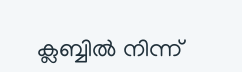ക്ലബ്ബില്‍ നിന്ന്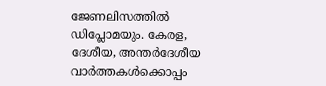ജേണലിസത്തില്‍ ഡിപ്ലോമയും. കേരള, ദേശീയ, അന്തര്‍ദേശീയ വാര്‍ത്തകള്‍ക്കൊപ്പം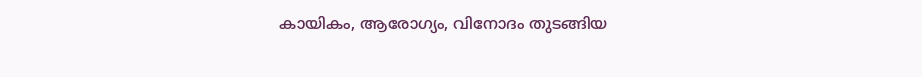കായികം, ആരോഗ്യം, വിനോദം തുടങ്ങിയ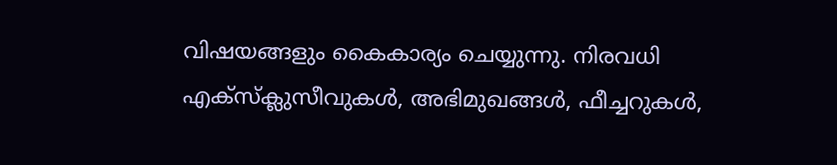വിഷയങ്ങളും കൈകാര്യം ചെയ്യുന്നു. നിരവധി എക്സ്ക്ലുസീവുകള്‍, അഭിമുഖങ്ങള്‍, ഫീച്ചറുകള്‍,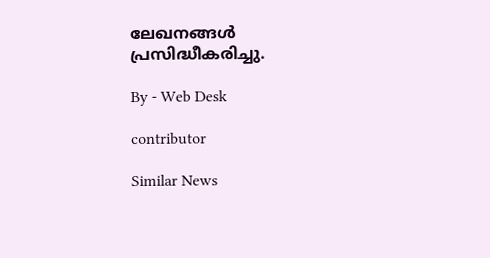ലേഖനങ്ങള്‍ പ്രസിദ്ധീകരിച്ചു.

By - Web Desk

contributor

Similar News